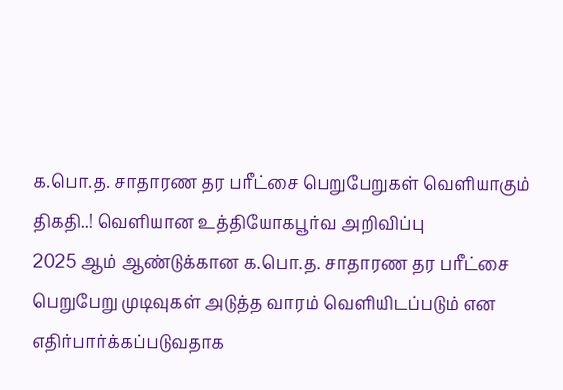க.பொ.த. சாதாரண தர பரீட்சை பெறுபேறுகள் வெளியாகும் திகதி..! வெளியான உத்தியோகபூர்வ அறிவிப்பு
2025 ஆம் ஆண்டுக்கான க.பொ.த. சாதாரண தர பரீட்சை பெறுபேறு முடிவுகள் அடுத்த வாரம் வெளியிடப்படும் என எதிர்பார்க்கப்படுவதாக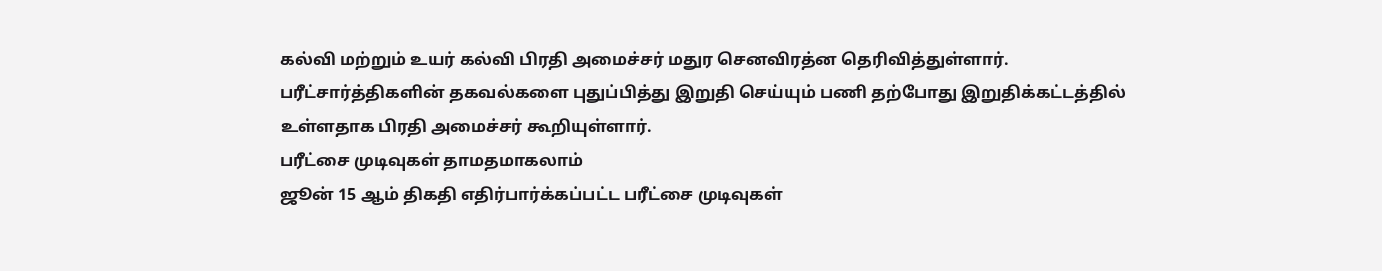கல்வி மற்றும் உயர் கல்வி பிரதி அமைச்சர் மதுர செனவிரத்ன தெரிவித்துள்ளார்.
பரீட்சார்த்திகளின் தகவல்களை புதுப்பித்து இறுதி செய்யும் பணி தற்போது இறுதிக்கட்டத்தில் உள்ளதாக பிரதி அமைச்சர் கூறியுள்ளார்.
பரீட்சை முடிவுகள் தாமதமாகலாம்
ஜூன் 15 ஆம் திகதி எதிர்பார்க்கப்பட்ட பரீட்சை முடிவுகள்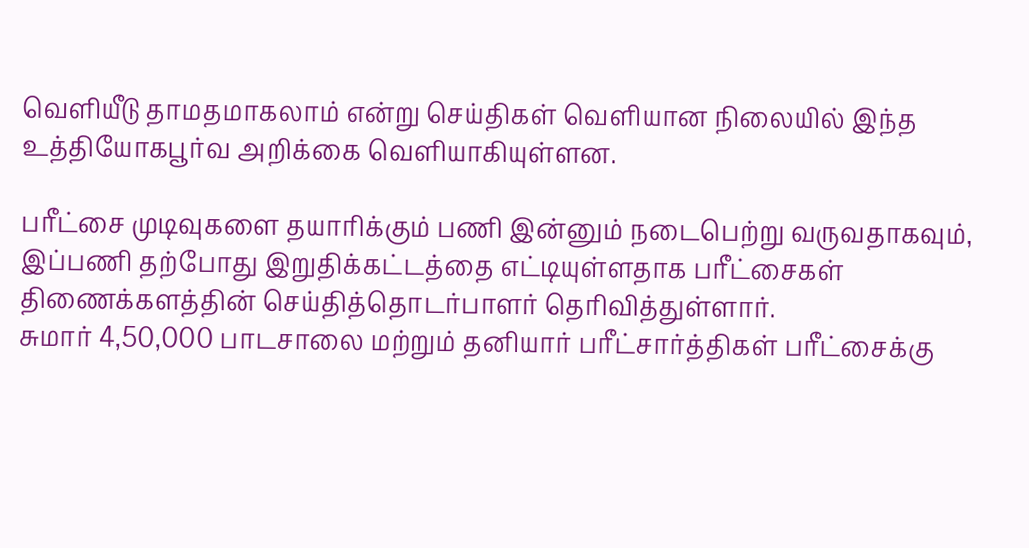வெளியீடு தாமதமாகலாம் என்று செய்திகள் வெளியான நிலையில் இந்த உத்தியோகபூர்வ அறிக்கை வெளியாகியுள்ளன.

பரீட்சை முடிவுகளை தயாரிக்கும் பணி இன்னும் நடைபெற்று வருவதாகவும், இப்பணி தற்போது இறுதிக்கட்டத்தை எட்டியுள்ளதாக பரீட்சைகள் திணைக்களத்தின் செய்தித்தொடர்பாளர் தெரிவித்துள்ளார்.
சுமார் 4,50,000 பாடசாலை மற்றும் தனியார் பரீட்சார்த்திகள் பரீட்சைக்கு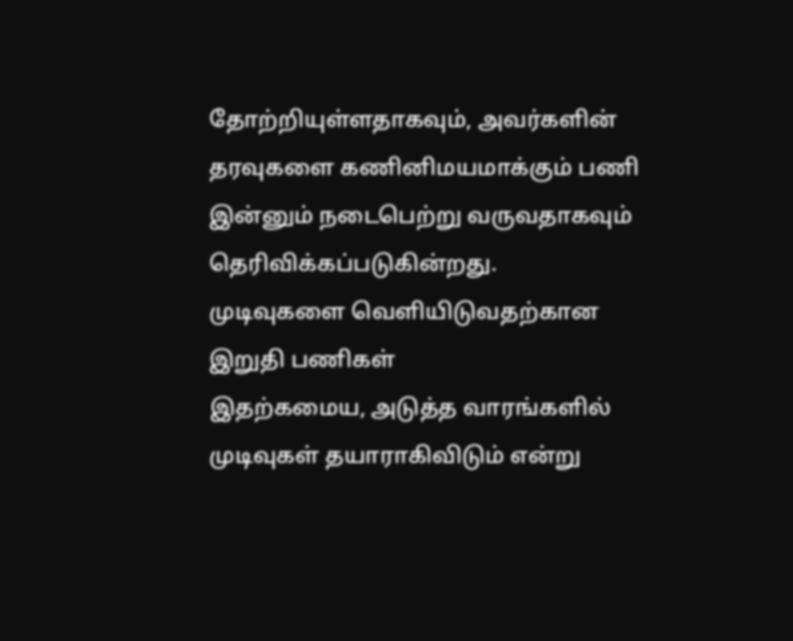தோற்றியுள்ளதாகவும், அவர்களின் தரவுகளை கணினிமயமாக்கும் பணி இன்னும் நடைபெற்று வருவதாகவும் தெரிவிக்கப்படுகின்றது.
முடிவுகளை வெளியிடுவதற்கான இறுதி பணிகள்
இதற்கமைய, அடுத்த வாரங்களில் முடிவுகள் தயாராகிவிடும் என்று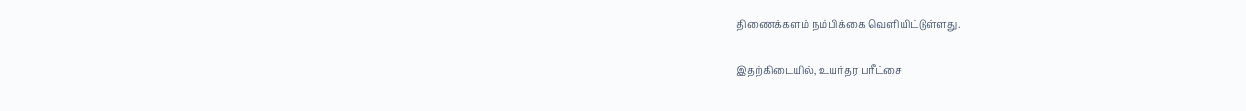திணைக்களம் நம்பிக்கை வெளியிட்டுள்ளது.

இதற்கிடையில், உயர்தர பரீட்சை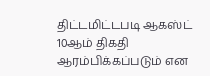திட்டமிட்டபடி ஆகஸ்ட் 10ஆம் திகதி ஆரம்பிக்கப்படும் என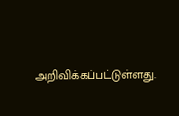அறிவிக்கப்பட்டுள்ளது.